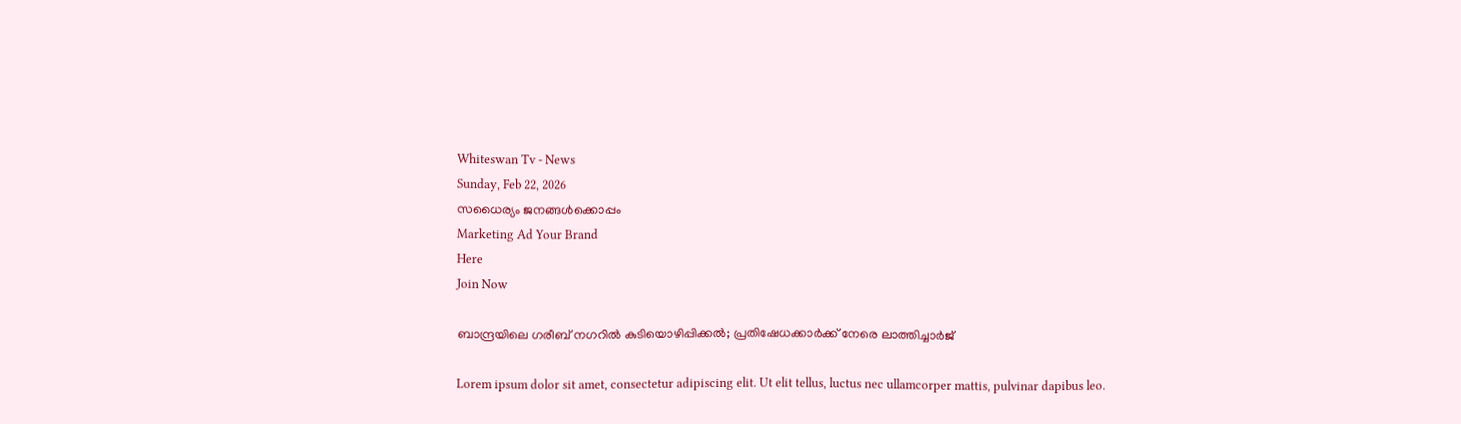Whiteswan Tv - News
Sunday, Feb 22, 2026
സധൈര്യം ജനങ്ങൾക്കൊപ്പം
Marketing Ad Your Brand
Here
Join Now

ബാന്ദ്രയിലെ ഗരീബ് നഗറിൽ കുടിയൊഴിപ്പിക്കൽ; പ്രതിഷേധക്കാർക്ക് നേരെ ലാത്തിച്ചാർജ്

Lorem ipsum dolor sit amet, consectetur adipiscing elit. Ut elit tellus, luctus nec ullamcorper mattis, pulvinar dapibus leo.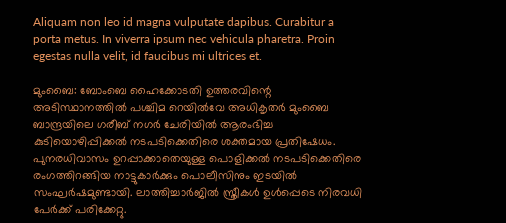Aliquam non leo id magna vulputate dapibus. Curabitur a porta metus. In viverra ipsum nec vehicula pharetra. Proin egestas nulla velit, id faucibus mi ultrices et.

മുംബൈ: ബോംബെ ഹൈക്കോടതി ഉത്തരവിന്റെ അടിസ്ഥാനത്തിൽ പശ്ചിമ റെയിൽവേ അധികൃതർ മുംബൈ ബാന്ദ്രയിലെ ഗരീബ് നഗർ ചേരിയിൽ ആരംഭിച്ച കുടിയൊഴിപ്പിക്കൽ നടപടിക്കെതിരെ ശക്തമായ പ്രതിഷേധം. പുനരധിവാസം ഉറപ്പാക്കാതെയുള്ള പൊളിക്കൽ നടപടിക്കെതിരെ രംഗത്തിറങ്ങിയ നാട്ടുകാർക്കും പൊലീസിനും ഇടയിൽ സംഘർഷമുണ്ടായി. ലാത്തിച്ചാർജിൽ സ്ത്രീകൾ ഉൾപ്പെടെ നിരവധി പേർക്ക് പരിക്കേറ്റു.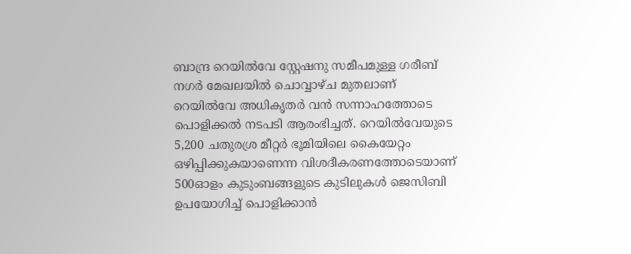ബാന്ദ്ര റെയിൽവേ സ്റ്റേഷനു സമീപമുള്ള ഗരീബ് നഗർ മേഖലയിൽ ചൊവ്വാഴ്ച മുതലാണ് റെയിൽവേ അധികൃതർ വൻ സന്നാഹത്തോടെ പൊളിക്കൽ നടപടി ആരംഭിച്ചത്. റെയിൽവേയുടെ 5,200 ചതുരശ്ര മീറ്റർ ഭൂമിയിലെ കൈയേറ്റം ഒഴിപ്പിക്കുകയാണെന്ന വിശദീകരണത്തോടെയാണ് 500ഓളം കുടുംബങ്ങളുടെ കുടിലുകൾ ജെസിബി ഉപയോഗിച്ച് പൊളിക്കാൻ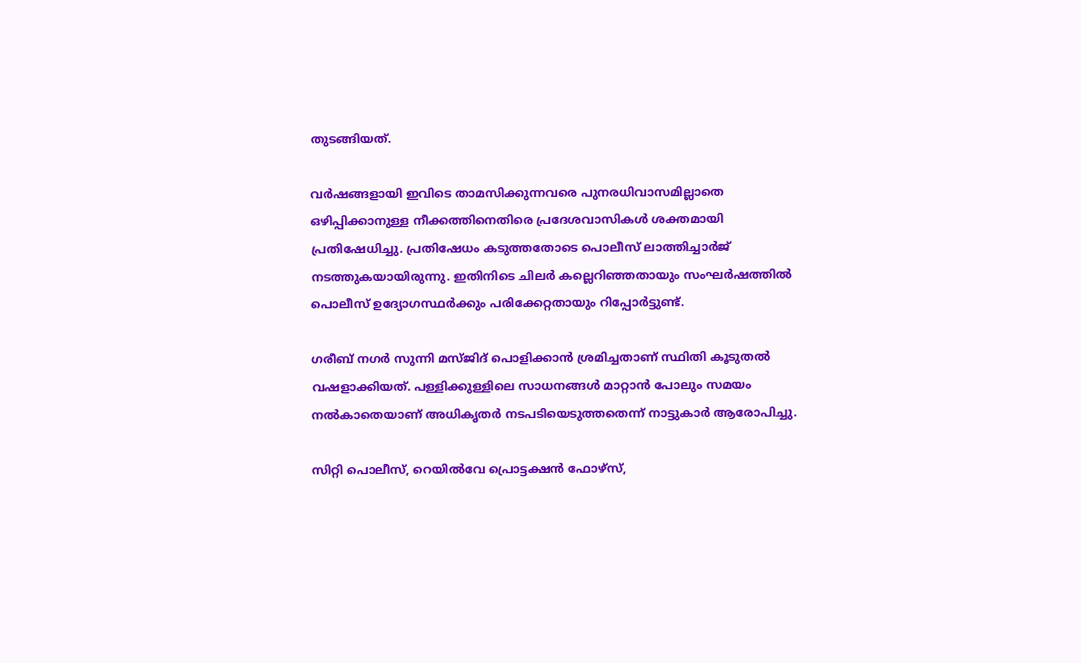തുടങ്ങിയത്.

വർഷങ്ങളായി ഇവിടെ താമസിക്കുന്നവരെ പുനരധിവാസമില്ലാതെ ഒഴിപ്പിക്കാനുള്ള നീക്കത്തിനെതിരെ പ്രദേശവാസികൾ ശക്തമായി പ്രതിഷേധിച്ചു. പ്രതിഷേധം കടുത്തതോടെ പൊലീസ് ലാത്തിച്ചാർജ് നടത്തുകയായിരുന്നു. ഇതിനിടെ ചിലർ കല്ലെറിഞ്ഞതായും സംഘർഷത്തിൽ പൊലീസ് ഉദ്യോഗസ്ഥർക്കും പരിക്കേറ്റതായും റിപ്പോർട്ടുണ്ട്.

ഗരീബ് നഗർ സുന്നി മസ്ജിദ് പൊളിക്കാൻ ശ്രമിച്ചതാണ് സ്ഥിതി കൂടുതൽ വഷളാക്കിയത്. പള്ളിക്കുള്ളിലെ സാധനങ്ങൾ മാറ്റാൻ പോലും സമയം നൽകാതെയാണ് അധികൃതർ നടപടിയെടുത്തതെന്ന് നാട്ടുകാർ ആരോപിച്ചു.

സിറ്റി പൊലീസ്, റെയിൽവേ പ്രൊട്ടക്ഷൻ ഫോഴ്‌സ്,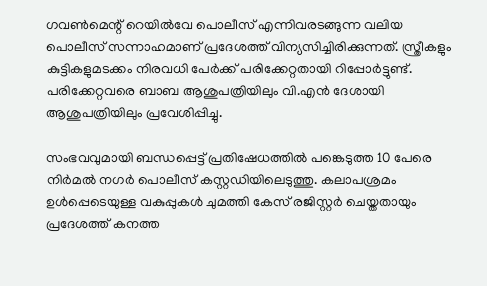ഗവൺമെന്റ് റെയിൽവേ പൊലീസ് എന്നിവരടങ്ങുന്ന വലിയ പൊലീസ് സന്നാഹമാണ് പ്രദേശത്ത് വിന്യസിച്ചിരിക്കുന്നത്. സ്ത്രീകളും കുട്ടികളുമടക്കം നിരവധി പേർക്ക് പരിക്കേറ്റതായി റിപ്പോർട്ടുണ്ട്. പരിക്കേറ്റവരെ ബാബ ആശുപത്രിയിലും വി.എൻ ദേശായി ആശുപത്രിയിലും പ്രവേശിപ്പിച്ചു.

സംഭവവുമായി ബന്ധപ്പെട്ട് പ്രതിഷേധത്തിൽ പങ്കെടുത്ത 10 പേരെ നിർമൽ നഗർ പൊലീസ് കസ്റ്റഡിയിലെടുത്തു. കലാപശ്രമം ഉൾപ്പെടെയുള്ള വകുപ്പുകൾ ചുമത്തി കേസ് രജിസ്റ്റർ ചെയ്തതായും പ്രദേശത്ത് കനത്ത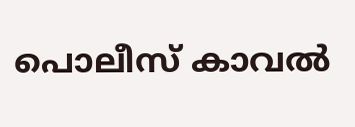പൊലീസ് കാവൽ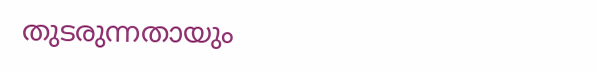തുടരുന്നതായും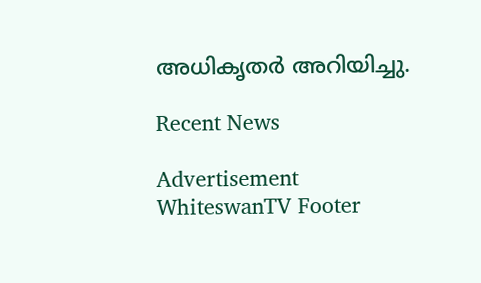അധികൃതർ അറിയിച്ചു.

Recent News

Advertisement
WhiteswanTV Footer